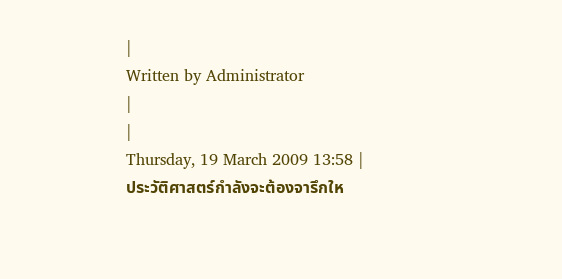|
Written by Administrator
|
|
Thursday, 19 March 2009 13:58 |
ประวัติศาสตร์กำลังจะต้องจารึกให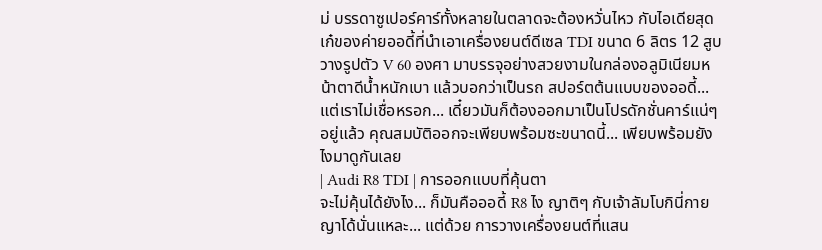ม่ บรรดาซูเปอร์คาร์ทั้งหลายในตลาดจะต้องหวั่นไหว กับไอเดียสุดเก๋ของค่ายออดี้ที่นำเอาเครื่องยนต์ดีเซล TDI ขนาด 6 ลิตร 12 สูบวางรูปตัว V 60 องศา มาบรรจุอย่างสวยงามในกล่องอลูมิเนียมหน้าตาดีน้ำหนักเบา แล้วบอกว่าเป็นรถ สปอร์ตต้นแบบของออดี้... แต่เราไม่เชื่อหรอก... เดี๋ยวมันก็ต้องออกมาเป็นโปรดักชั่นคาร์แน่ๆ อยู่แล้ว คุณสมบัติออกจะเพียบพร้อมซะขนาดนี้... เพียบพร้อมยังไงมาดูกันเลย
| Audi R8 TDI | การออกแบบที่คุ้นตา
จะไม่คุ้นได้ยังไง... ก็มันคือออดี้ R8 ไง ญาติๆ กับเจ้าลัมโบกินี่กายญาโด้นั่นแหละ... แต่ด้วย การวางเครื่องยนต์ที่แสน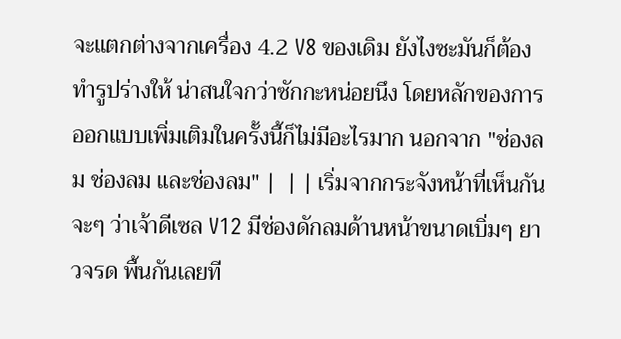จะแตกต่างจากเครื่อง 4.2 V8 ของเดิม ยังไงซะมันก็ต้องทำรูปร่างให้ น่าสนใจกว่าซักกะหน่อยนึง โดยหลักของการออกแบบเพิ่มเติมในครั้งนี้ก็ไม่มีอะไรมาก นอกจาก "ช่องลม ช่องลม และช่องลม" |  | | เริ่มจากกระจังหน้าที่เห็นกันจะๆ ว่าเจ้าดีเซล V12 มีช่องดักลมด้านหน้าขนาดเบิ่มๆ ยาวจรด พื้นกันเลยที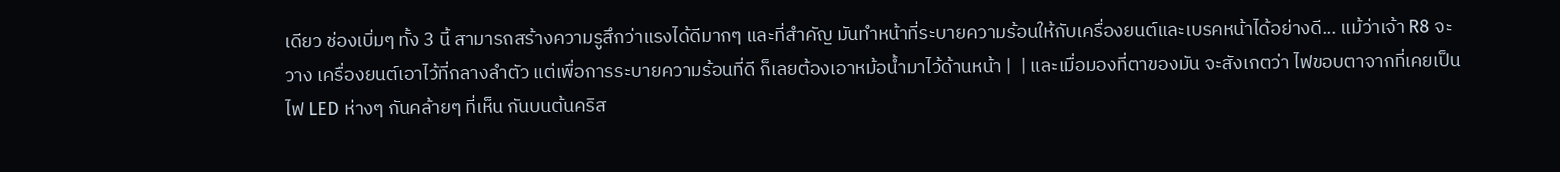เดียว ช่องเบิ่มๆ ทั้ง 3 นี้ สามารถสร้างความรูสึกว่าแรงได้ดีมากๆ และที่สำคัญ มันทำหน้าที่ระบายความร้อนให้กับเครื่องยนต์และเบรคหน้าได้อย่างดี... แม้ว่าเจ้า R8 จะวาง เครื่องยนต์เอาไว้ที่กลางลำตัว แต่เพื่อการระบายความร้อนที่ดี ก็เลยต้องเอาหม้อน้ำมาไว้ด้านหน้า |  | และเมื่อมองที่ตาของมัน จะสังเกตว่า ไฟขอบตาจากที่เคยเป็นไฟ LED ห่างๆ กันคล้ายๆ ที่เห็น กันบนต้นคริส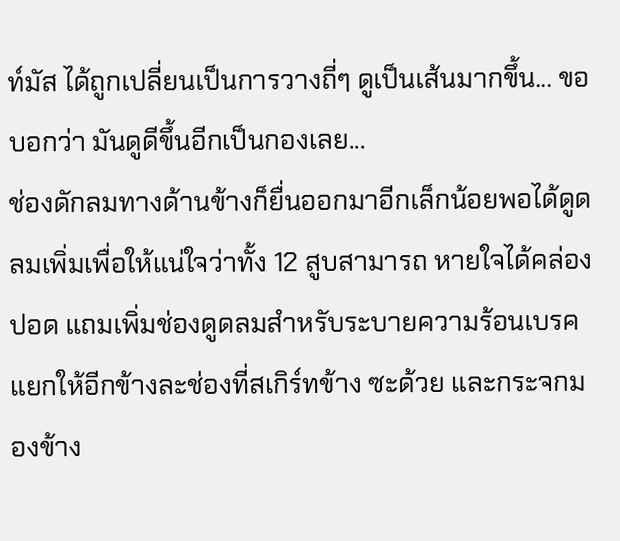ท์มัส ได้ถูกเปลี่ยนเป็นการวางถี่ๆ ดูเป็นเส้นมากขึ้น... ขอบอกว่า มันดูดีขึ้นอีกเป็นกองเลย...
ช่องดักลมทางด้านข้างก็ยื่นออกมาอีกเล็กน้อยพอได้ดูดลมเพิ่มเพื่อให้แน่ใจว่าทั้ง 12 สูบสามารถ หายใจได้คล่องปอด แถมเพิ่มช่องดูดลมสำหรับระบายความร้อนเบรคแยกให้อีกข้างละช่องที่สเกิร์ทข้าง ซะด้วย และกระจกมองข้าง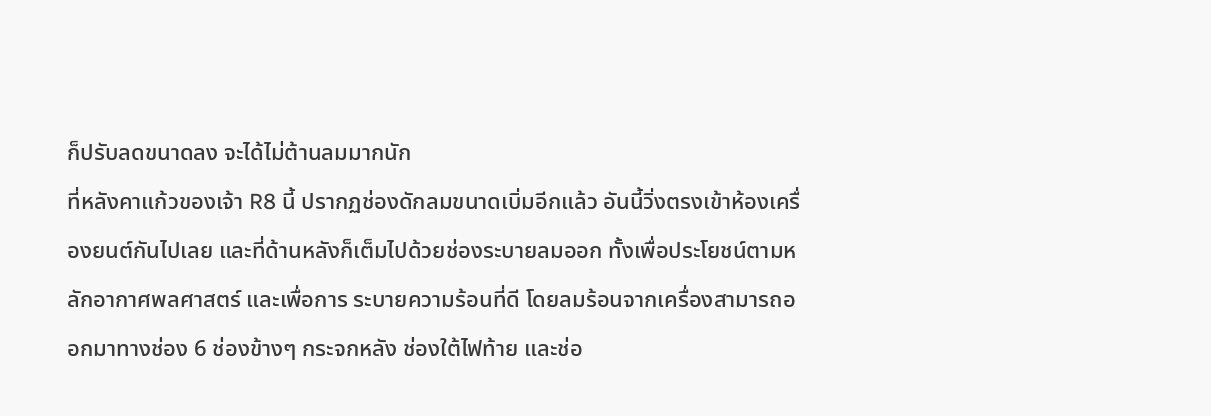ก็ปรับลดขนาดลง จะได้ไม่ต้านลมมากนัก
ที่หลังคาแก้วของเจ้า R8 นี้ ปรากฏช่องดักลมขนาดเบิ่มอีกแล้ว อันนี้วิ่งตรงเข้าห้องเครื่องยนต์กันไปเลย และที่ด้านหลังก็เต็มไปด้วยช่องระบายลมออก ทั้งเพื่อประโยชน์ตามหลักอากาศพลศาสตร์ และเพื่อการ ระบายความร้อนที่ดี โดยลมร้อนจากเครื่องสามารถออกมาทางช่อง 6 ช่องข้างๆ กระจกหลัง ช่องใต้ไฟท้าย และช่อ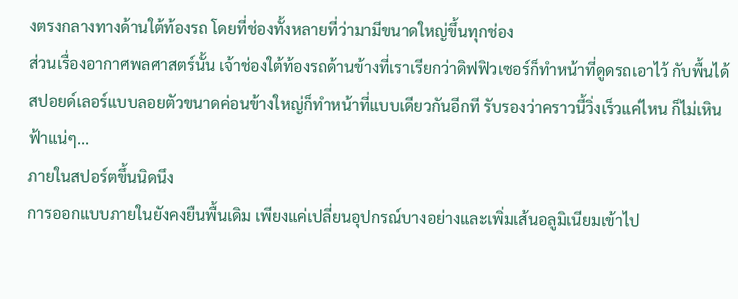งตรงกลางทางด้านใต้ท้องรถ โดยที่ช่องทั้งหลายที่ว่ามามีขนาดใหญ่ขึ้นทุกช่อง
ส่วนเรื่องอากาศพลศาสตร์นั้น เจ้าช่องใต้ท้องรถด้านข้างที่เราเรียกว่าดิฟฟิวเซอร์ก็ทำหน้าที่ดูดรถเอาไว้ กับพื้นได้ สปอยด์เลอร์แบบลอยตัวขนาดค่อนข้างใหญ่ก็ทำหน้าที่แบบเดียวกันอีกที รับรองว่าคราวนี้วิ่งเร็วแค่ไหน ก็ไม่เหินฟ้าแน่ๆ...
ภายในสปอร์ตขึ้นนิดนึง
การออกแบบภายในยังคงยืนพื้นเดิม เพียงแค่เปลี่ยนอุปกรณ์บางอย่างและเพิ่มเส้นอลูมิเนียมเข้าไป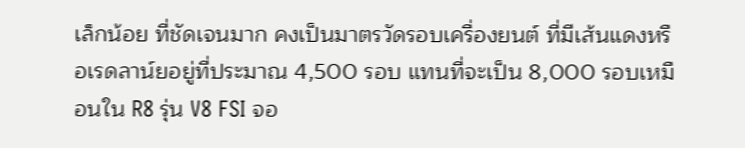เล็กน้อย ที่ชัดเจนมาก คงเป็นมาตรวัดรอบเครื่องยนต์ ที่มีเส้นแดงหรือเรดลาน์ยอยู่ที่ประมาณ 4,500 รอบ แทนที่จะเป็น 8,000 รอบเหมือนใน R8 รุ่น V8 FSI จอ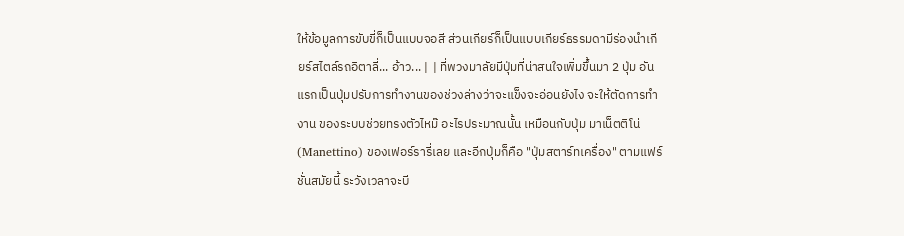ให้ข้อมูลการขับขี่ก็เป็นแบบจอสี ส่วนเกียร์ก็เป็นแบบเกียร์ธรรมดามีร่องนำเกียร์สไตล์รถอิตาลี่... อ้าว... |  | ที่พวงมาลัยมีปุ่มที่น่าสนใจเพิ่มขึ้นมา 2 ปุ่ม อันแรกเป็นปุ่มปรับการทำงานของช่วงล่างว่าจะแข็งจะอ่อนยังไง จะให้ตัดการทำงาน ของระบบช่วยทรงตัวไหม๊ อะไรประมาณนั้น เหมือนกับปุ่ม มาเน็ตติโน่ (Manettino) ของเฟอร์รารี่เลย และอีกปุ่มก็คือ "ปุ่มสตาร์ทเครื่อง" ตามแฟร์ชั่นสมัยนี้ ระวังเวลาจะบี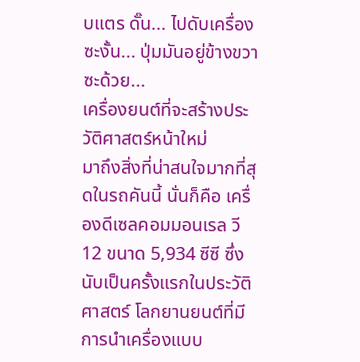บแตร ดั๊น... ไปดับเครื่องซะงั้น... ปุ่มมันอยู่ข้างขวาซะด้วย...
เครื่องยนต์ที่จะสร้างประวัติศาสตร์หน้าใหม่
มาถึงสิ่งที่น่าสนใจมากที่สุดในรถคันนี้ นั่นก็คือ เครื่องดีเซลคอมมอนเรล วี 12 ขนาด 5,934 ซีซี ซึ่งนับเป็นครั้งแรกในประวัติศาสตร์ โลกยานยนต์ที่มีการนำเครื่องแบบ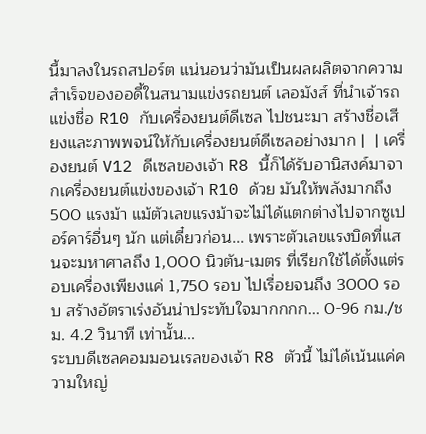นี้มาลงในรถสปอร์ต แน่นอนว่ามันเป็นผลผลิตจากความสำเร็จของออดี้ในสนามแข่งรถยนต์ เลอมังส์ ที่นำเจ้ารถแข่งชื่อ R10 กับเครื่องยนต์ดีเซล ไปชนะมา สร้างชื่อเสียงและภาพพจน์ให้กับเครื่องยนต์ดีเซลอย่างมาก |  | เครื่องยนต์ V12 ดีเซลของเจ้า R8 นี้ก็ได้รับอานิสงค์มาจากเครื่องยนต์แข่งของเจ้า R10 ด้วย มันให้พลังมากถึง 500 แรงม้า แม้ตัวเลขแรงม้าจะไม่ได้แตกต่างไปจากซูเปอร์คาร์อื่นๆ นัก แต่เดี๋ยวก่อน... เพราะตัวเลขแรงบิดที่แสนจะมหาศาลถึง 1,000 นิวตัน-เมตร ที่เรียกใช้ได้ตั้งแต่รอบเครื่องเพียงแค่ 1,750 รอบ ไปเรื่อยจนถึง 3000 รอบ สร้างอัตราเร่งอันน่าประทับใจมากกกก... 0-96 กม./ชม. 4.2 วินาที เท่านั้น...
ระบบดีเซลคอมมอนเรลของเจ้า R8 ตัวนี้ ไม่ได้เน้นแค่ความใหญ่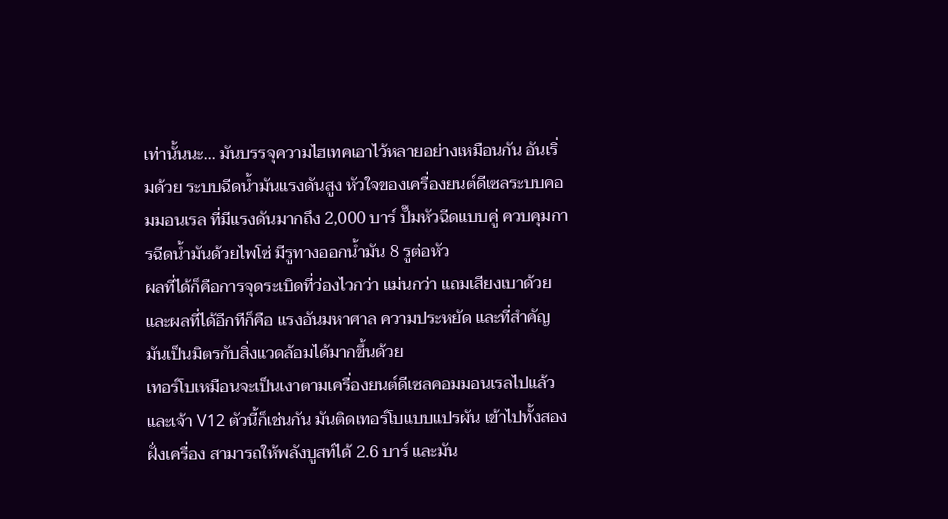เท่านั้นนะ... มันบรรจุความไฮเทคเอาไว้หลายอย่างเหมือนกัน อันเริ่มด้วย ระบบฉีดน้ำมันแรงดันสูง หัวใจของเครื่องยนต์ดีเซลระบบคอมมอนเรล ที่มีแรงดันมากถึง 2,000 บาร์ ปั๊มหัวฉีดแบบคู่ ควบคุมการฉีดน้ำมันด้วยไพโซ่ มีรูทางออกน้ำมัน 8 รูต่อหัว
ผลที่ได้ก็คือการจุดระเบิดที่ว่องไวกว่า แม่นกว่า แถมเสียงเบาด้วย และผลที่ได้อีกทีก็คือ แรงอันมหาศาล ความประหยัด และที่สำคัญ มันเป็นมิตรกับสิ่งแวดล้อมได้มากขึ้นด้วย
เทอร์โบเหมือนจะเป็นเงาตามเครื่องยนต์ดีเซลคอมมอนเรลไปแล้ว และเจ้า V12 ตัวนี้ก็เช่นกัน มันติดเทอร์โบแบบแปรผัน เข้าไปทั้งสองฝั่งเครื่อง สามารถให้พลังบูสท์ได้ 2.6 บาร์ และมัน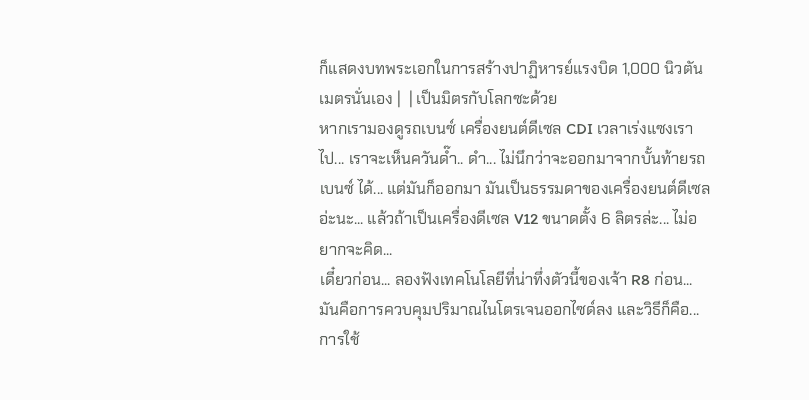ก็แสดงบทพระเอกในการสร้างปาฏิหารย์แรงบิด 1,000 นิวตันเมตรนั่นเอง |  | เป็นมิตรกับโลกซะด้วย
หากเรามองดูรถเบนซ์ เครื่องยนต์ดีเซล CDI เวลาเร่งแซงเราไป... เราจะเห็นควันด๊ำ.. ดำ... ไม่นึกว่าจะออกมาจากบั้นท้ายรถเบนซ์ ได้... แต่มันก็ออกมา มันเป็นธรรมดาของเครื่องยนต์ดีเซลอ่ะนะ... แล้วถ้าเป็นเครื่องดีเซล V12 ขนาดตั้ง 6 ลิตรล่ะ... ไม่อยากจะคิด...
เดี๋ยวก่อน... ลองฟังเทคโนโลยีที่น่าทึ่งตัวนี้ของเจ้า R8 ก่อน... มันคือการควบคุมปริมาณไนโตรเจนออกไซด์ลง และวิธีก็คือ... การใช้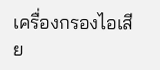เครื่องกรองไอเสีย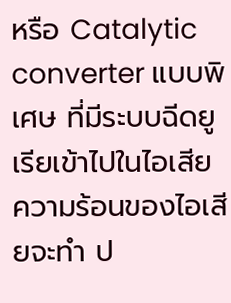หรือ Catalytic converter แบบพิเศษ ที่มีระบบฉีดยูเรียเข้าไปในไอเสีย ความร้อนของไอเสียจะทำ ป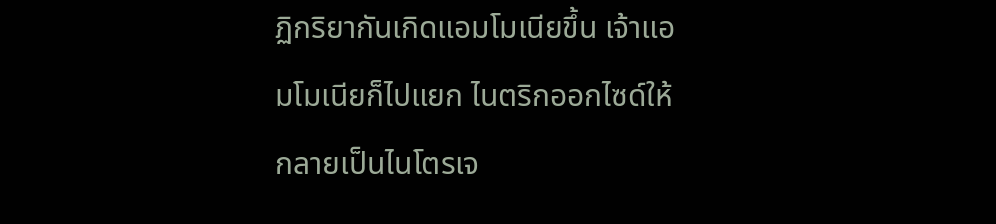ฏิกริยากันเกิดแอมโมเนียขึ้น เจ้าแอมโมเนียก็ไปแยก ไนตริกออกไซด์ให้กลายเป็นไนโตรเจ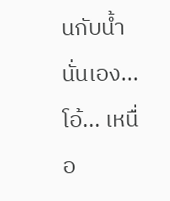นกับน้ำ นั่นเอง... โอ้... เหนื่อ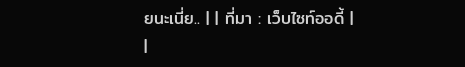ยนะเนี่ย.. | | ที่มา : เว็บไซท์ออดี้ |
|